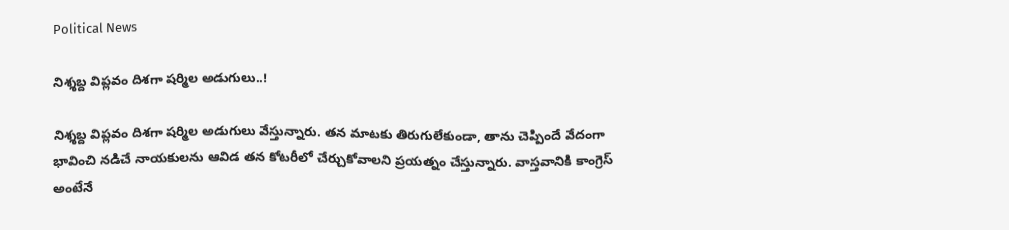Political News

నిశ్శ‌బ్ద విప్ల‌వం దిశ‌గా ష‌ర్మిల అడుగులు..!

నిశ్శబ్ద విప్లవం దిశగా షర్మిల అడుగులు వేస్తున్నారు. తన మాటకు తిరుగులేకుండా, తాను చెప్పిందే వేదంగా భావించి నడిచే నాయకులను ఆవిడ తన కోట‌రీలో చేర్చుకోవాలని ప్రయత్నం చేస్తున్నారు. వాస్తవానికి కాంగ్రెస్ అంటేనే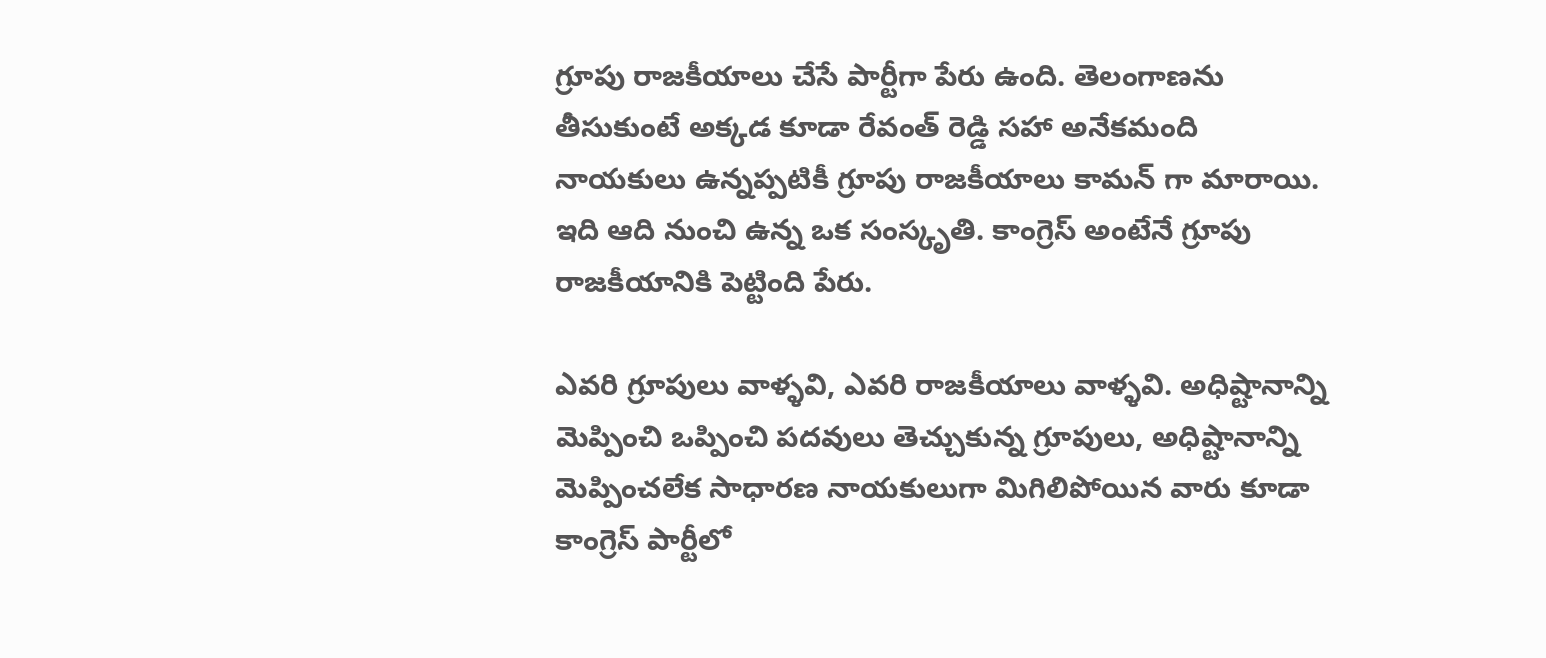గ్రూపు రాజకీయాలు చేసే పార్టీగా పేరు ఉంది. తెలంగాణను తీసుకుంటే అక్క‌డ‌ కూడా రేవంత్ రెడ్డి సహా అనేకమంది నాయకులు ఉన్నప్పటికీ గ్రూపు రాజకీయాలు కామన్ గా మారాయి. ఇది ఆది నుంచి ఉన్న ఒక సంస్కృతి. కాంగ్రెస్ అంటేనే గ్రూపు రాజకీయానికి పెట్టింది పేరు.

ఎవరి గ్రూపులు వాళ్ళవి, ఎవరి రాజకీయాలు వాళ్ళవి. అధిష్టానాన్ని మెప్పించి ఒప్పించి పదవులు తెచ్చుకున్న గ్రూపులు, అధిష్టానాన్ని మెప్పించలేక సాధార‌ణ‌ నాయకులుగా మిగిలిపోయిన వారు కూడా కాంగ్రెస్ పార్టీలో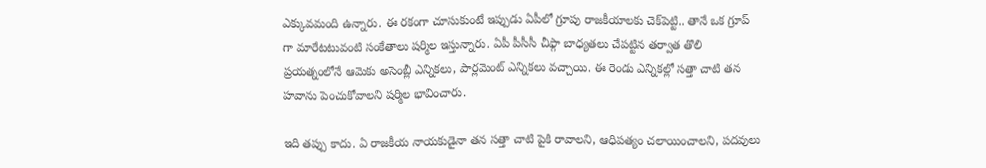ఎక్కువమంది ఉన్నారు. ఈ రకంగా చూసుకుంటే ఇప్పుడు ఏపీలో గ్రూపు రాజకీయాలకు చెక్‌పెట్టి.. తానే ఒక గ్రూప్ గా మారేటటువంటి సంకేతాలు షర్మిల ఇస్తున్నారు. ఏపీ పీసీసీ చీఫ్గా బాధ్యతలు చేపట్టిన తర్వాత తొలి ప్రయత్నంలోనే ఆమెకు అసెంబ్లీ ఎన్నికలు, పార్లమెంట్ ఎన్నికలు వచ్చాయి. ఈ రెండు ఎన్నికల్లో సత్తా చాటి తన హవాను పెంచుకోవాలని షర్మిల భావించారు.

ఇది తప్పు కాదు. ఏ రాజకీయ నాయకుడైనా తన సత్తా చాటి పైకి రావాలని, ఆధిపత్యం చలాయించాలని, పదవులు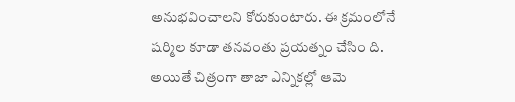అనుభవించాలని కోరుకుంటారు. ఈ క్రమంలోనే షర్మిల కూడా తనవంతు ప్రయత్నం చేసిం ది. అయితే చిత్రంగా తాజా ఎన్నికల్లో ఆమె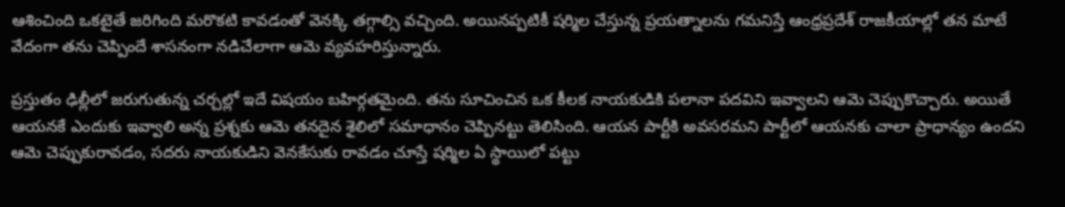ఆశించింది ఒకటైతే జరిగింది మరొకటి కావడంతో వెనక్కి తగ్గాల్సి వచ్చింది. అయినప్పటికీ షర్మిల చేస్తున్న ప్రయత్నాలను గమనిస్తే ఆంధ్రప్రదేశ్ రాజకీయాల్లో తన మాటే వేదంగా తను చెప్పిందే శాసనంగా నడిచేలాగా ఆమె వ్యవహరిస్తున్నారు.

ప్రస్తుతం ఢిల్లీలో జరుగుతున్న చర్చల్లో ఇదే విషయం బహిర్గతమైంది. తను సూచించిన ఒక కీలక నాయకుడికి పలానా పదవిని ఇవ్వాలని ఆమె చెప్పుకొచ్చారు. అయితే ఆయనకే ఎందుకు ఇవ్వాలి అన్న ప్రశ్నకు ఆమె త‌న‌దైన శైలిలో సమాధానం చెప్పినట్టు తెలిసింది. ఆయన పార్టీకి అవసరమని పార్టీలో ఆయనకు చాలా ప్రాధాన్యం ఉందని ఆమె చెప్పుకురావడం, సదరు నాయకుడిని వెనకేసుకు రావడం చూస్తే షర్మిల ఏ స్థాయిలో పట్టు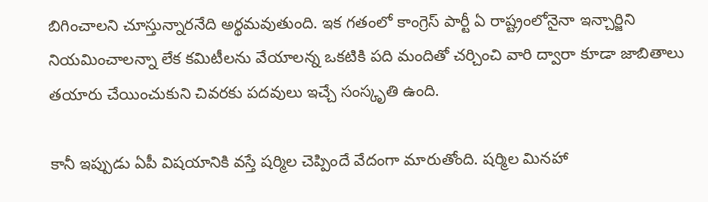బిగించాలని చూస్తున్నారనేది అర్థమవుతుంది. ఇక గతంలో కాంగ్రెస్ పార్టీ ఏ రాష్ట్రంలోనైనా ఇన్చార్జిని నియమించాలన్నా లేక కమిటీలను వేయాలన్న ఒకటికి పది మందితో చర్చించి వారి ద్వారా కూడా జాబితాలు తయారు చేయించుకుని చివరకు పదవులు ఇచ్చే సంస్కృతి ఉంది.

కానీ ఇప్పుడు ఏపీ విషయానికి వస్తే షర్మిల చెప్పిందే వేదంగా మారుతోంది. షర్మిల మినహా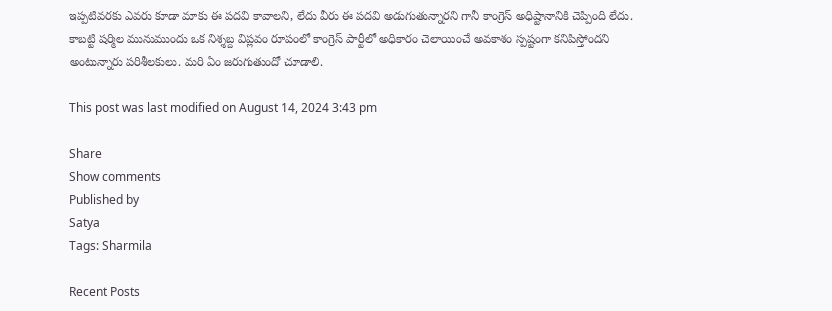ఇప్పటివరకు ఎవరు కూడా మాకు ఈ పదవి కావాలని, లేదు వీరు ఈ పదవి అడుగుతున్నారని గానీ కాంగ్రెస్ అధిష్టానానికి చెప్పింది లేదు. కాబట్టి షర్మిల మునుముందు ఒక నిశ్శబ్ద విప్ల‌వం రూపంలో కాంగ్రెస్ పార్టీలో అధికారం చెలాయించే అవకాశం స్పష్టంగా కనిపిస్తోందని అంటున్నారు పరిశీలకులు. మరి ఏం జరుగుతుందో చూడాలి.

This post was last modified on August 14, 2024 3:43 pm

Share
Show comments
Published by
Satya
Tags: Sharmila

Recent Posts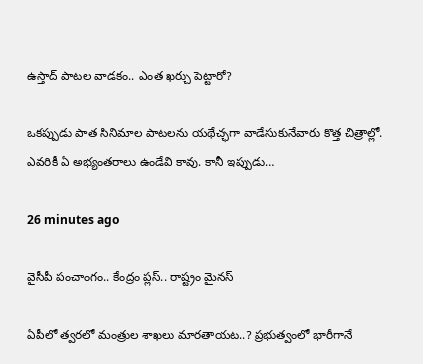ఉస్తాద్ పాట‌ల వాడ‌కం.. ఎంత ఖ‌ర్చు పెట్టారో?

ఒక‌ప్పుడు పాత సినిమాల పాట‌లను య‌థేచ్ఛ‌గా వాడేసుకునేవారు కొత్త చిత్రాల్లో. ఎవ‌రికీ ఏ అభ్యంత‌రాలు ఉండేవి కావు. కానీ ఇప్పుడు…

26 minutes ago

వైసీపీ పంచాంగం.. కేంద్రం ప్లస్.. రాష్ట్రం మైనస్

ఏపీలో త్వరలో మంత్రుల శాఖలు మారతాయట..? ప్రభుత్వంలో భారీగానే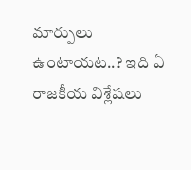మార్పులు ఉంటాయట..? ఇది ఏ రాజకీయ విశ్లేషలు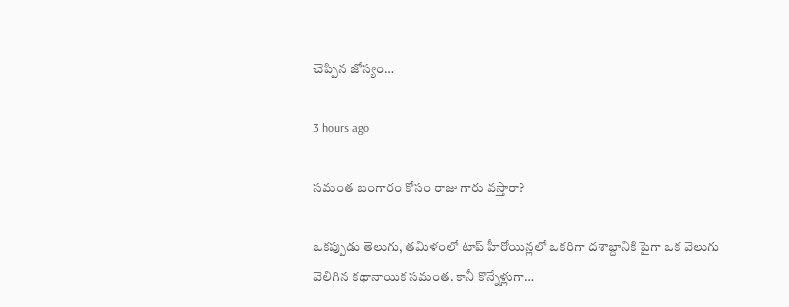చెప్పిన జోస్యం…

3 hours ago

స‌మంత బంగారం కోసం రాజు గారు వ‌స్తారా?

ఒక‌ప్పుడు తెలుగు, త‌మిళంలో టాప్ హీరోయిన్ల‌లో ఒక‌రిగా ద‌శాబ్దానికి పైగా ఒక వెలుగు వెలిగిన క‌థానాయిక స‌మంత‌. కానీ కొన్నేళ్లుగా…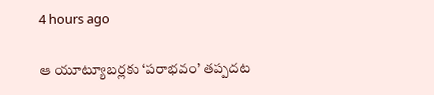4 hours ago

ఆ యూట్యూబర్లకు ‘పరాభవం’ తప్పదట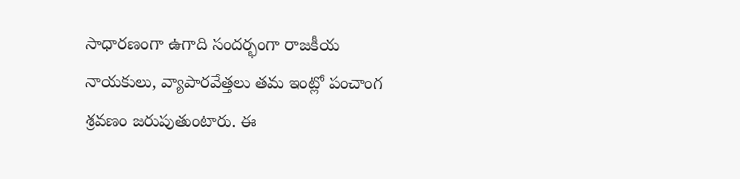సాధారణంగా ఉగాది సందర్భంగా రాజకీయ నాయకులు, వ్యాపారవేత్తలు తమ ఇంట్లో పంచాంగ శ్రవణం జరుపుతుంటారు. ఈ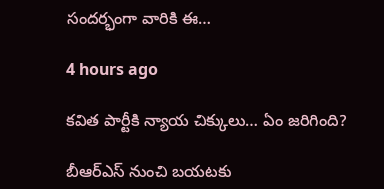సందర్భంగా వారికి ఈ…

4 hours ago

క‌విత పార్టీకి న్యాయ చిక్కులు… ఏం జరిగింది?

బీఆర్ఎస్ నుంచి బ‌య‌ట‌కు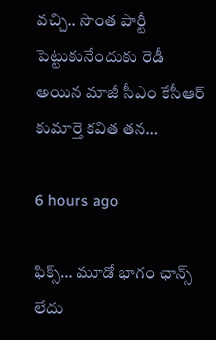వ‌చ్చి.. సొంత పార్టీ పెట్టుకునేందుకు రెడీ అయిన మాజీ సీఎం కేసీఆర్ కుమార్తె క‌విత త‌న…

6 hours ago

ఫిక్స్… మూడో భాగం ఛాన్స్ లేదు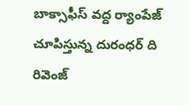బాక్సాఫీస్ వద్ద ర్యాంపేజ్ చూపిస్తున్న దురంధర్ ది రివెంజ్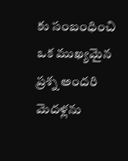కు సంబంధించి ఒక ముఖ్యమైన ప్రశ్న అందరి మెదళ్లను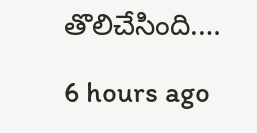తొలిచేసింది.…

6 hours ago